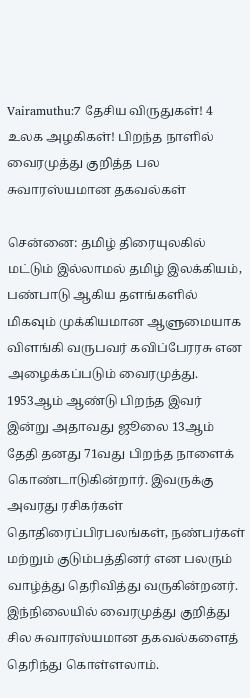Vairamuthu:7 தேசிய விருதுகள்! 4 உலக அழகிகள்! பிறந்த நாளில் வைரமுத்து குறித்த பல சுவாரஸ்யமான தகவல்கள்

சென்னை: தமிழ் திரையுலகில் மட்டும் இல்லாமல் தமிழ் இலக்கியம், பண்பாடு ஆகிய தளங்களில் மிகவும் முக்கியமான ஆளுமையாக விளங்கி வருபவர் கவிப்பேரரசு என அழைக்கப்படும் வைரமுத்து. 1953ஆம் ஆண்டு பிறந்த இவர் இன்று அதாவது ஜூலை 13ஆம் தேதி தனது 71வது பிறந்த நாளைக் கொண்டாடுகின்றார். இவருக்கு அவரது ரசிகர்கள் தொதிரைப்பிரபலங்கள், நண்பர்கள் மற்றும் குடும்பத்தினர் என பலரும் வாழ்த்து தெரிவித்து வருகின்றனர். இந்நிலையில் வைரமுத்து குறித்து சில சுவாரஸ்யமான தகவல்களைத் தெரிந்து கொள்ளலாம்.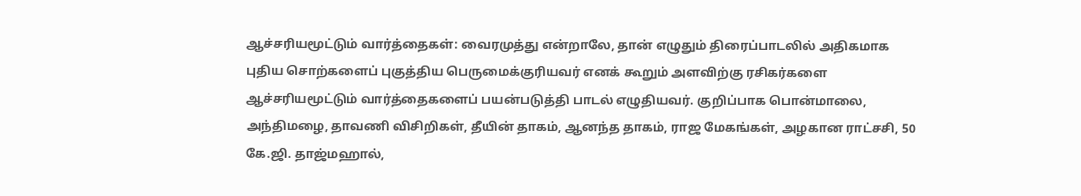ஆச்சரியமூட்டும் வார்த்தைகள்: வைரமுத்து என்றாலே, தான் எழுதும் திரைப்பாடலில் அதிகமாக புதிய சொற்களைப் புகுத்திய பெருமைக்குரியவர் எனக் கூறும் அளவிற்கு ரசிகர்களை ஆச்சரியமூட்டும் வார்த்தைகளைப் பயன்படுத்தி பாடல் எழுதியவர். குறிப்பாக பொன்மாலை, அந்திமழை, தாவணி விசிறிகள், தீயின் தாகம், ஆனந்த தாகம், ராஜ மேகங்கள், அழகான ராட்சசி, 50 கே.ஜி. தாஜ்மஹால்,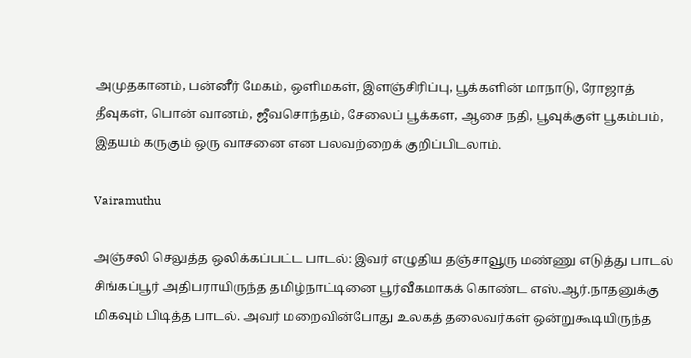அமுதகானம், பன்னீர் மேகம், ஒளிமகள், இளஞ்சிரிப்பு, பூக்களின் மாநாடு, ரோஜாத் தீவுகள், பொன் வானம், ஜீவசொந்தம், சேலைப் பூக்கள, ஆசை நதி, பூவுக்குள் பூகம்பம், இதயம் கருகும் ஒரு வாசனை என பலவற்றைக் குறிப்பிடலாம்.

Vairamuthu

அஞ்சலி செலுத்த ஒலிக்கப்பட்ட பாடல்: இவர் எழுதிய தஞ்சாவூரு மண்ணு எடுத்து பாடல் சிங்கப்பூர் அதிபராயிருந்த தமிழ்நாட்டினை பூர்வீகமாகக் கொண்ட எஸ்.ஆர்.நாதனுக்கு மிகவும் பிடித்த பாடல். அவர் மறைவின்போது உலகத் தலைவர்கள் ஒன்றுகூடியிருந்த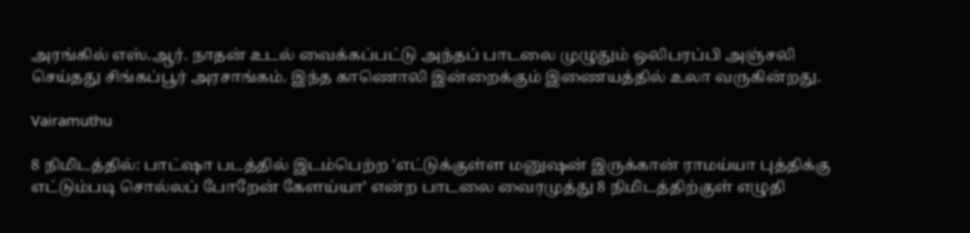அரங்கில் எஸ்.ஆர். நாதன் உடல் வைக்கப்பட்டு அந்தப் பாடலை முழுதும் ஒலிபரப்பி அஞ்சலி செய்தது சிங்கப்பூர் அரசாங்கம். இந்த காணொலி இன்றைக்கும் இணையத்தில் உலா வருகின்றது.

Vairamuthu

8 நிமிடத்தில்: பாட்ஷா படத்தில் இடம்பெற்ற 'எட்டுக்குள்ள மனுஷன் இருக்கான் ராமய்யா புத்திக்கு எட்டும்படி சொல்லப் போறேன் கேளய்யா' என்ற பாடலை வைரமுத்து 8 நிமிடத்திற்குள் எழுதி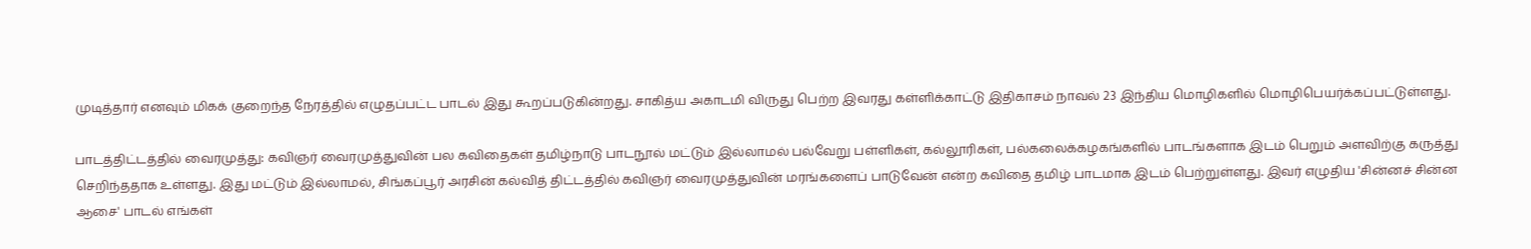முடித்தார் எனவும் மிகக் குறைந்த நேரத்தில் எழுதப்பட்ட பாடல் இது கூறப்படுகின்றது. சாகித்ய அகாடமி விருது பெற்ற இவரது கள்ளிக்காட்டு இதிகாசம் நாவல் 23 இந்திய மொழிகளில் மொழிபெயர்க்கப்பட்டுள்ளது.

பாடத்திட்டத்தில் வைரமுத்து: கவிஞர் வைரமுத்துவின் பல கவிதைகள் தமிழ்நாடு பாடநூல் மட்டும் இல்லாமல் பல்வேறு பள்ளிகள், கல்லூரிகள், பல்கலைக்கழகங்களில் பாடங்களாக இடம் பெறும் அளவிற்கு கருத்து செறிந்ததாக உள்ளது. இது மட்டும் இல்லாமல், சிங்கப்பூர் அரசின் கல்வித் திட்டத்தில் கவிஞர் வைரமுத்துவின் மரங்களைப் பாடுவேன் என்ற கவிதை தமிழ் பாடமாக இடம் பெற்றுள்ளது. இவர் எழுதிய 'சின்னச் சின்ன ஆசை' பாடல் எங்கள்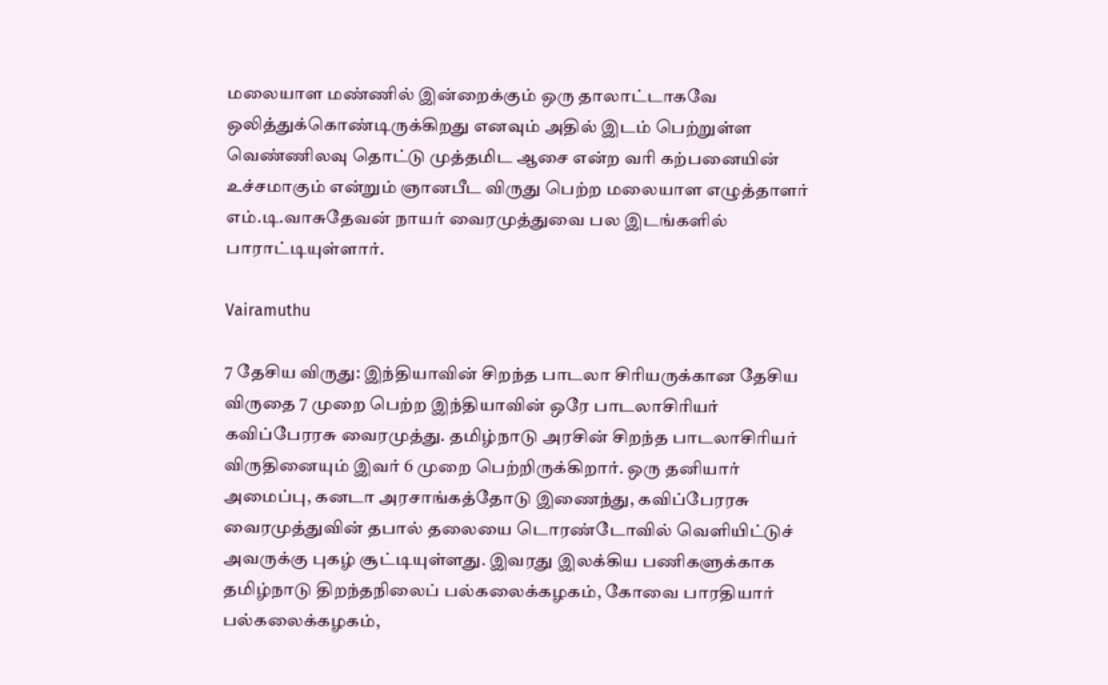மலையாள மண்ணில் இன்றைக்கும் ஒரு தாலாட்டாகவே ஒலித்துக்கொண்டிருக்கிறது எனவும் அதில் இடம் பெற்றுள்ள வெண்ணிலவு தொட்டு முத்தமிட ஆசை என்ற வரி கற்பனையின் உச்சமாகும் என்றும் ஞானபீட விருது பெற்ற மலையாள எழுத்தாளர் எம்.டி.வாசுதேவன் நாயர் வைரமுத்துவை பல இடங்களில் பாராட்டியுள்ளார்.

Vairamuthu

7 தேசிய விருது: இந்தியாவின் சிறந்த பாடலா சிரியருக்கான தேசிய விருதை 7 முறை பெற்ற இந்தியாவின் ஒரே பாடலாசிரியர் கவிப்பேரரசு வைரமுத்து. தமிழ்நாடு அரசின் சிறந்த பாடலாசிரியர் விருதினையும் இவர் 6 முறை பெற்றிருக்கிறார். ஒரு தனியார் அமைப்பு, கனடா அரசாங்கத்தோடு இணைந்து, கவிப்பேரரசு வைரமுத்துவின் தபால் தலையை டொரண்டோவில் வெளியிட்டுச் அவருக்கு புகழ் சூட்டியுள்ளது. இவரது இலக்கிய பணிகளுக்காக தமிழ்நாடு திறந்தநிலைப் பல்கலைக்கழகம், கோவை பாரதியார் பல்கலைக்கழகம்,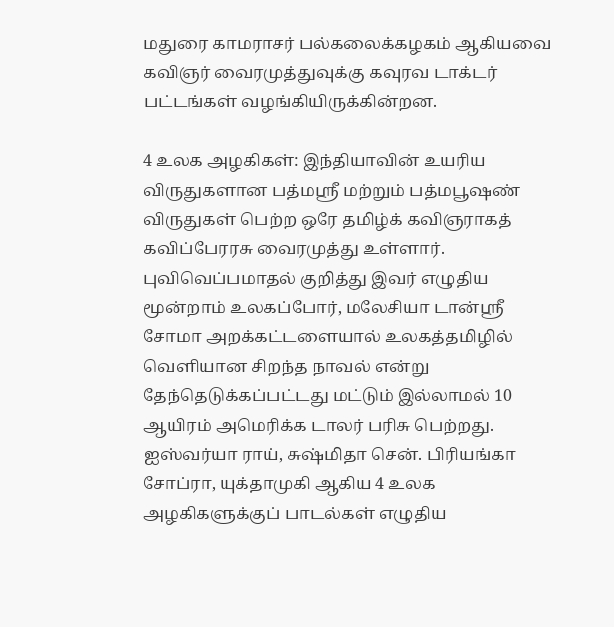மதுரை காமராசர் பல்கலைக்கழகம் ஆகியவை கவிஞர் வைரமுத்துவுக்கு கவுரவ டாக்டர் பட்டங்கள் வழங்கியிருக்கின்றன.

4 உலக அழகிகள்: இந்தியாவின் உயரிய விருதுகளான பத்மஸ்ரீ மற்றும் பத்மபூஷண் விருதுகள் பெற்ற ஒரே தமிழ்க் கவிஞராகத் கவிப்பேரரசு வைரமுத்து உள்ளார். புவிவெப்பமாதல் குறித்து இவர் எழுதிய மூன்றாம் உலகப்போர், மலேசியா டான்ஸ்ரீ சோமா அறக்கட்டளையால் உலகத்தமிழில் வெளியான சிறந்த நாவல் என்று தேந்தெடுக்கப்பட்டது மட்டும் இல்லாமல் 10 ஆயிரம் அமெரிக்க டாலர் பரிசு பெற்றது. ஐஸ்வர்யா ராய், சுஷ்மிதா சென். பிரியங்கா சோப்ரா, யுக்தாமுகி ஆகிய 4 உலக அழகிகளுக்குப் பாடல்கள் எழுதிய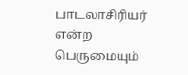பாடலாசிரியர் என்ற பெருமையும்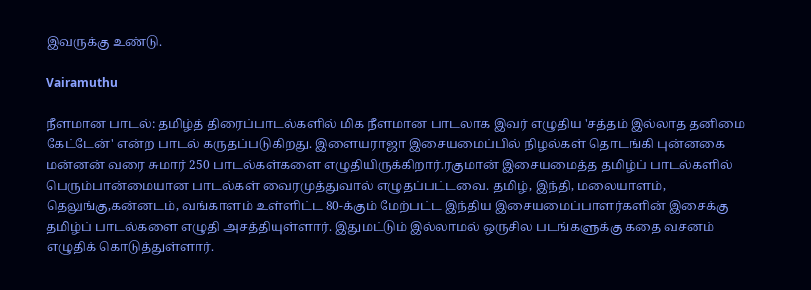இவருக்கு உண்டு.

Vairamuthu

நீளமான பாடல்: தமிழ்த் திரைப்பாடல்களில் மிக நீளமான பாடலாக இவர் எழுதிய 'சத்தம் இல்லாத தனிமை கேட்டேன்' என்ற பாடல் கருதப்படுகிறது. இளையராஜா இசையமைப்பில் நிழல்கள் தொடங்கி புன்னகை மன்னன் வரை சுமார் 250 பாடல்கள்களை எழுதியிருக்கிறார்.ரகுமான் இசையமைத்த தமிழ்ப் பாடல்களில் பெரும்பான்மையான பாடல்கள் வைரமுத்துவால் எழுதப்பட்டவை. தமிழ், இந்தி, மலையாளம், தெலுங்கு,கன்னடம், வங்காளம் உள்ளிட்ட 80-க்கும் மேற்பட்ட இந்திய இசையமைப்பாளர்களின் இசைக்கு தமிழ்ப் பாடல்களை எழுதி அசத்தியுள்ளார். இதுமட்டும் இல்லாமல் ஒருசில படங்களுக்கு கதை வசனம் எழுதிக் கொடுத்துள்ளார்.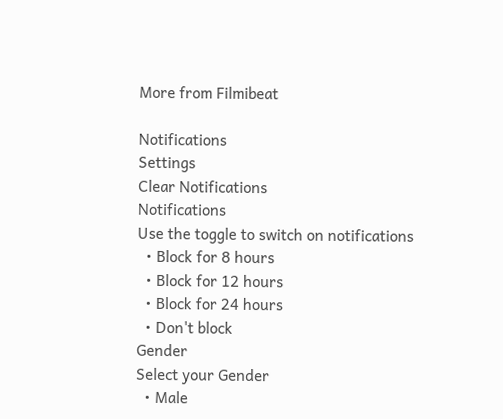More from Filmibeat

Notifications
Settings
Clear Notifications
Notifications
Use the toggle to switch on notifications
  • Block for 8 hours
  • Block for 12 hours
  • Block for 24 hours
  • Don't block
Gender
Select your Gender
  • Male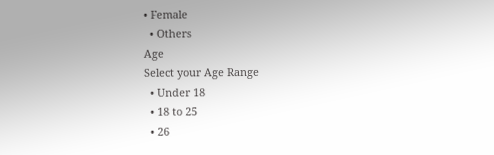• Female
  • Others
Age
Select your Age Range
  • Under 18
  • 18 to 25
  • 26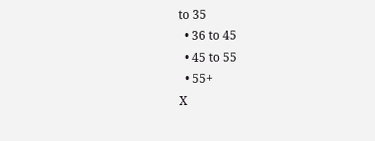to 35
  • 36 to 45
  • 45 to 55
  • 55+
X